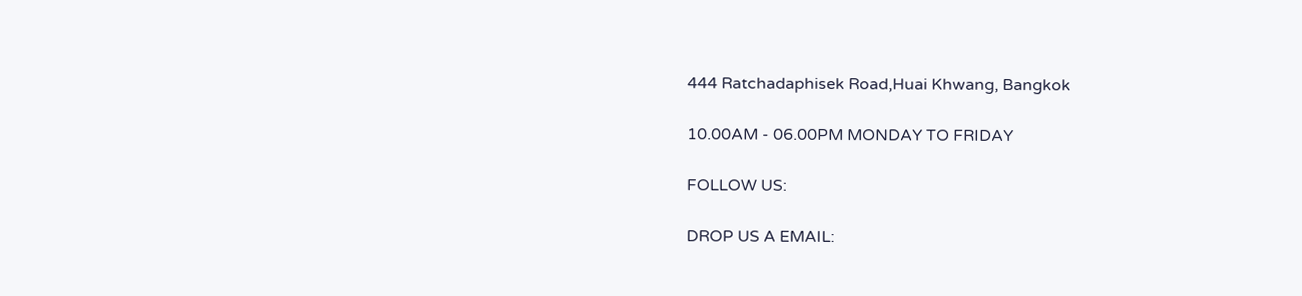444 Ratchadaphisek Road,Huai Khwang, Bangkok

10.00AM - 06.00PM MONDAY TO FRIDAY

FOLLOW US:

DROP US A EMAIL: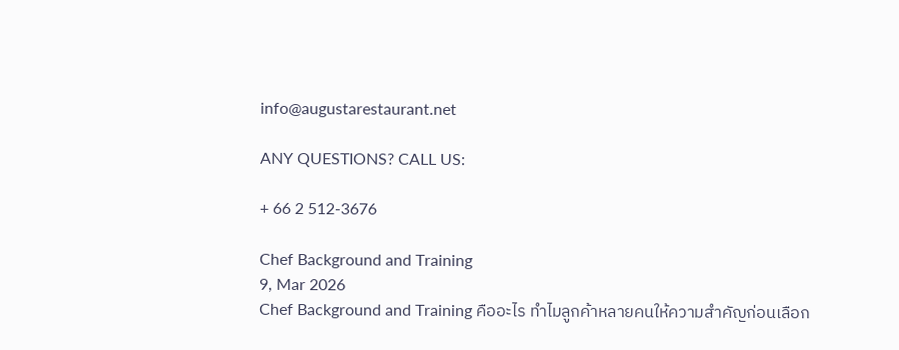info@augustarestaurant.net

ANY QUESTIONS? CALL US:

+ 66 2 512-3676

Chef Background and Training
9, Mar 2026
Chef Background and Training คืออะไร ทำไมลูกค้าหลายคนให้ความสำคัญก่อนเลือก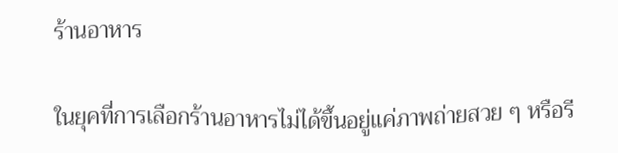ร้านอาหาร

ในยุคที่การเลือกร้านอาหารไม่ได้ขึ้นอยู่แค่ภาพถ่ายสวย ๆ หรือรี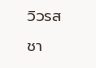วิวรสชา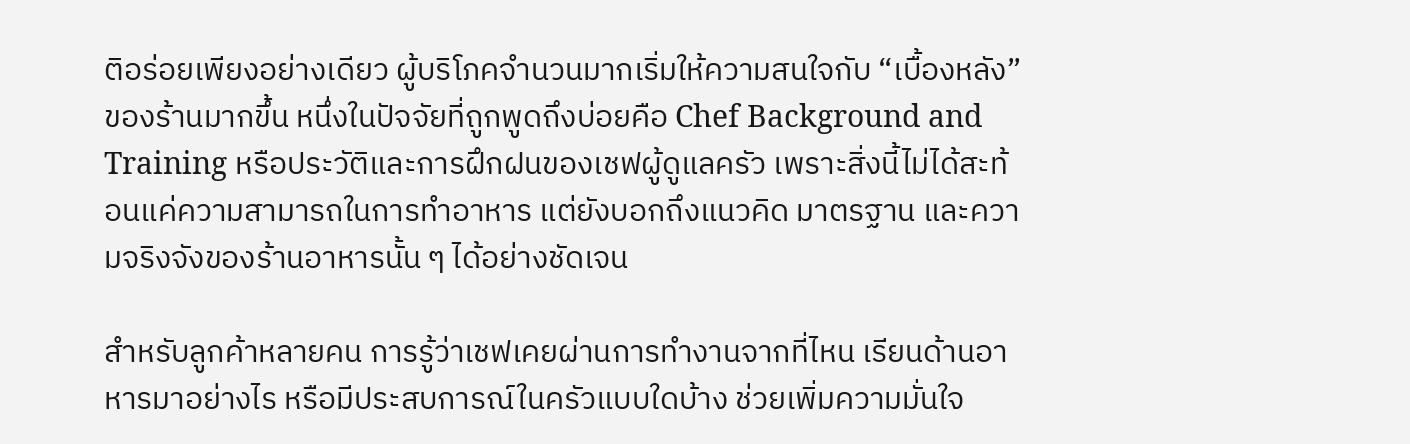ติอร่อยเพียงอย่างเดียว ผู้บริโภคจำนวนมากเริ่มให้ความสนใจกับ “เบื้องหลัง” ของร้านมากขึ้น หนึ่งในปัจจัยที่ถูกพูดถึงบ่อยคือ Chef Background and Training หรือประวัติและการฝึกฝนของเชฟผู้ดูแลครัว เพราะสิ่งนี้ไม่ได้สะท้อนแค่ความสามารถในการทำอาหาร แต่ยังบอกถึงแนวคิด มาตรฐาน และความจริงจังของร้านอาหารนั้น ๆ ได้อย่างชัดเจน

สำหรับลูกค้าหลายคน การรู้ว่าเชฟเคยผ่านการทำงานจากที่ไหน เรียนด้านอาหารมาอย่างไร หรือมีประสบการณ์ในครัวแบบใดบ้าง ช่วยเพิ่มความมั่นใจ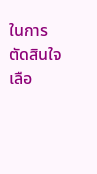ในการตัดสินใจเลือ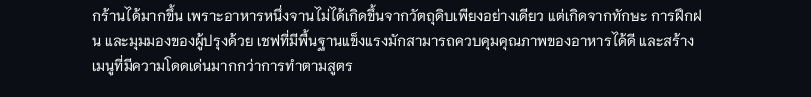กร้านได้มากขึ้น เพราะอาหารหนึ่งจานไม่ได้เกิดขึ้นจากวัตถุดิบเพียงอย่างเดียว แต่เกิดจากทักษะ การฝึกฝน และมุมมองของผู้ปรุงด้วย เชฟที่มีพื้นฐานแข็งแรงมักสามารถควบคุมคุณภาพของอาหารได้ดี และสร้างเมนูที่มีความโดดเด่นมากกว่าการทำตามสูตร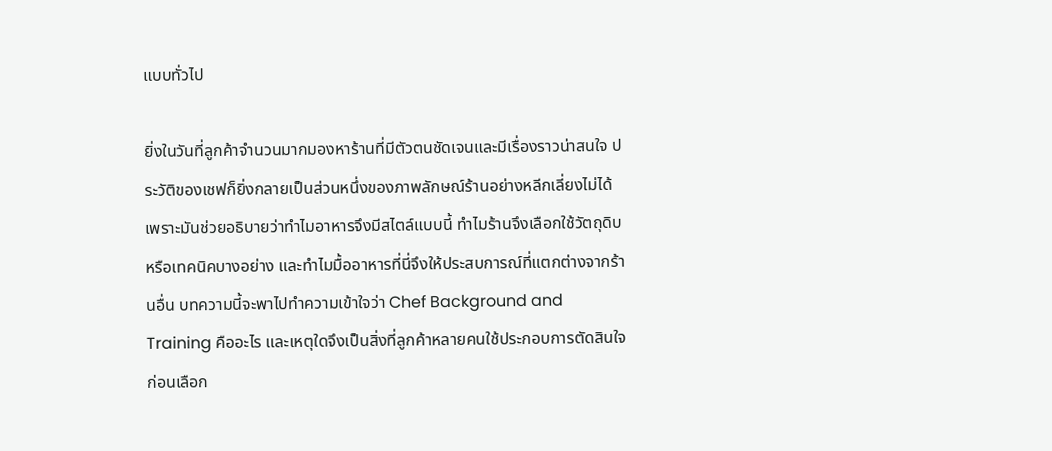แบบทั่วไป

ยิ่งในวันที่ลูกค้าจำนวนมากมองหาร้านที่มีตัวตนชัดเจนและมีเรื่องราวน่าสนใจ ประวัติของเชฟก็ยิ่งกลายเป็นส่วนหนึ่งของภาพลักษณ์ร้านอย่างหลีกเลี่ยงไม่ได้ เพราะมันช่วยอธิบายว่าทำไมอาหารจึงมีสไตล์แบบนี้ ทำไมร้านจึงเลือกใช้วัตถุดิบหรือเทคนิคบางอย่าง และทำไมมื้ออาหารที่นี่จึงให้ประสบการณ์ที่แตกต่างจากร้านอื่น บทความนี้จะพาไปทำความเข้าใจว่า Chef Background and Training คืออะไร และเหตุใดจึงเป็นสิ่งที่ลูกค้าหลายคนใช้ประกอบการตัดสินใจก่อนเลือก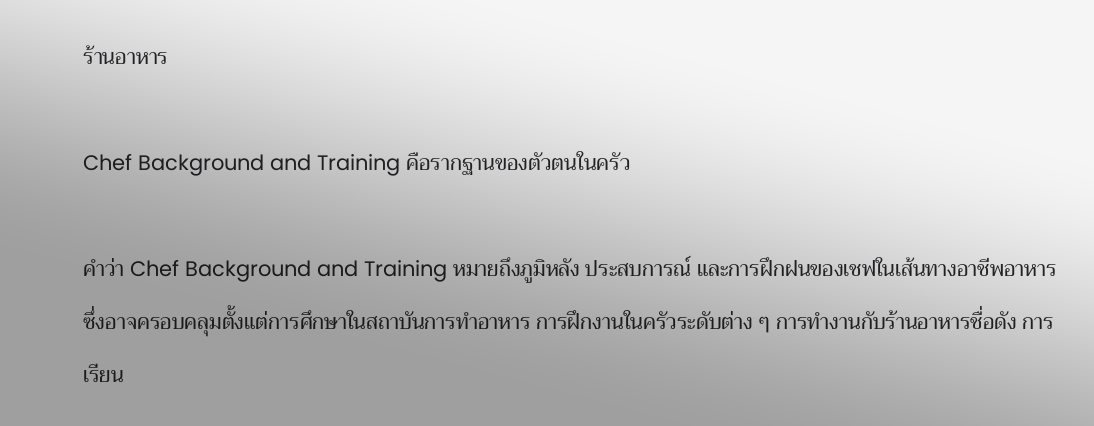ร้านอาหาร

Chef Background and Training คือรากฐานของตัวตนในครัว

คำว่า Chef Background and Training หมายถึงภูมิหลัง ประสบการณ์ และการฝึกฝนของเชฟในเส้นทางอาชีพอาหาร ซึ่งอาจครอบคลุมตั้งแต่การศึกษาในสถาบันการทำอาหาร การฝึกงานในครัวระดับต่าง ๆ การทำงานกับร้านอาหารชื่อดัง การเรียน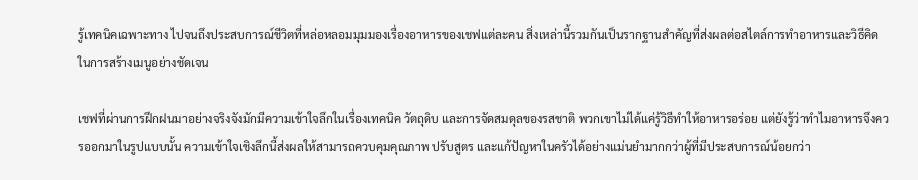รู้เทคนิคเฉพาะทาง ไปจนถึงประสบการณ์ชีวิตที่หล่อหลอมมุมมองเรื่องอาหารของเชฟแต่ละคน สิ่งเหล่านี้รวมกันเป็นรากฐานสำคัญที่ส่งผลต่อสไตล์การทำอาหารและวิธีคิดในการสร้างเมนูอย่างชัดเจน

เชฟที่ผ่านการฝึกฝนมาอย่างจริงจังมักมีความเข้าใจลึกในเรื่องเทคนิค วัตถุดิบ และการจัดสมดุลของรสชาติ พวกเขาไม่ได้แค่รู้วิธีทำให้อาหารอร่อย แต่ยังรู้ว่าทำไมอาหารจึงควรออกมาในรูปแบบนั้น ความเข้าใจเชิงลึกนี้ส่งผลให้สามารถควบคุมคุณภาพ ปรับสูตร และแก้ปัญหาในครัวได้อย่างแม่นยำมากกว่าผู้ที่มีประสบการณ์น้อยกว่า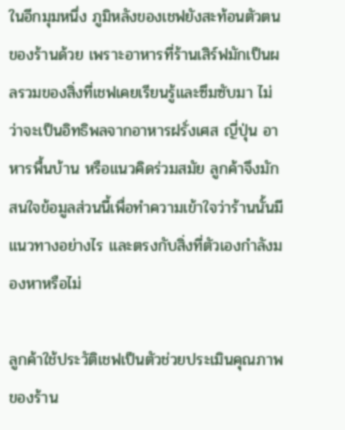ในอีกมุมหนึ่ง ภูมิหลังของเชฟยังสะท้อนตัวตนของร้านด้วย เพราะอาหารที่ร้านเสิร์ฟมักเป็นผลรวมของสิ่งที่เชฟเคยเรียนรู้และซึมซับมา ไม่ว่าจะเป็นอิทธิพลจากอาหารฝรั่งเศส ญี่ปุ่น อาหารพื้นบ้าน หรือแนวคิดร่วมสมัย ลูกค้าจึงมักสนใจข้อมูลส่วนนี้เพื่อทำความเข้าใจว่าร้านนั้นมีแนวทางอย่างไร และตรงกับสิ่งที่ตัวเองกำลังมองหาหรือไม่

ลูกค้าใช้ประวัติเชฟเป็นตัวช่วยประเมินคุณภาพของร้าน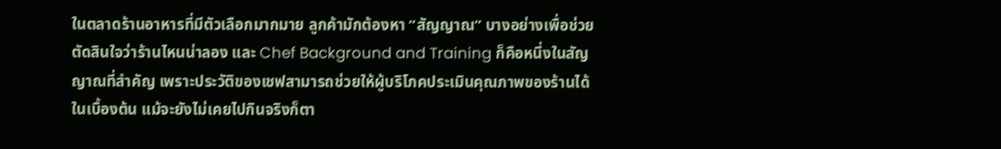ในตลาดร้านอาหารที่มีตัวเลือกมากมาย ลูกค้ามักต้องหา “สัญญาณ” บางอย่างเพื่อช่วยตัดสินใจว่าร้านไหนน่าลอง และ Chef Background and Training ก็คือหนึ่งในสัญญาณที่สำคัญ เพราะประวัติของเชฟสามารถช่วยให้ผู้บริโภคประเมินคุณภาพของร้านได้ในเบื้องต้น แม้จะยังไม่เคยไปกินจริงก็ตา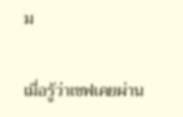ม

เมื่อรู้ว่าเชฟเคยผ่าน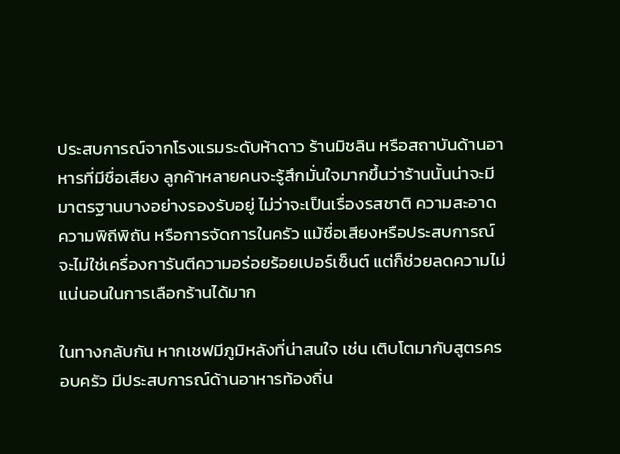ประสบการณ์จากโรงแรมระดับห้าดาว ร้านมิชลิน หรือสถาบันด้านอาหารที่มีชื่อเสียง ลูกค้าหลายคนจะรู้สึกมั่นใจมากขึ้นว่าร้านนั้นน่าจะมีมาตรฐานบางอย่างรองรับอยู่ ไม่ว่าจะเป็นเรื่องรสชาติ ความสะอาด ความพิถีพิถัน หรือการจัดการในครัว แม้ชื่อเสียงหรือประสบการณ์จะไม่ใช่เครื่องการันตีความอร่อยร้อยเปอร์เซ็นต์ แต่ก็ช่วยลดความไม่แน่นอนในการเลือกร้านได้มาก

ในทางกลับกัน หากเชฟมีภูมิหลังที่น่าสนใจ เช่น เติบโตมากับสูตรครอบครัว มีประสบการณ์ด้านอาหารท้องถิ่น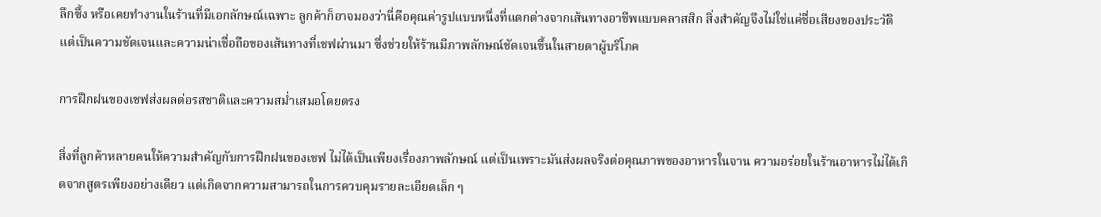ลึกซึ้ง หรือเคยทำงานในร้านที่มีเอกลักษณ์เฉพาะ ลูกค้าก็อาจมองว่านี่คือคุณค่ารูปแบบหนึ่งที่แตกต่างจากเส้นทางอาชีพแบบคลาสสิก สิ่งสำคัญจึงไม่ใช่แค่ชื่อเสียงของประวัติ แต่เป็นความชัดเจนและความน่าเชื่อถือของเส้นทางที่เชฟผ่านมา ซึ่งช่วยให้ร้านมีภาพลักษณ์ชัดเจนขึ้นในสายตาผู้บริโภค

การฝึกฝนของเชฟส่งผลต่อรสชาติและความสม่ำเสมอโดยตรง

สิ่งที่ลูกค้าหลายคนให้ความสำคัญกับการฝึกฝนของเชฟ ไม่ได้เป็นเพียงเรื่องภาพลักษณ์ แต่เป็นเพราะมันส่งผลจริงต่อคุณภาพของอาหารในจาน ความอร่อยในร้านอาหารไม่ได้เกิดจากสูตรเพียงอย่างเดียว แต่เกิดจากความสามารถในการควบคุมรายละเอียดเล็ก ๆ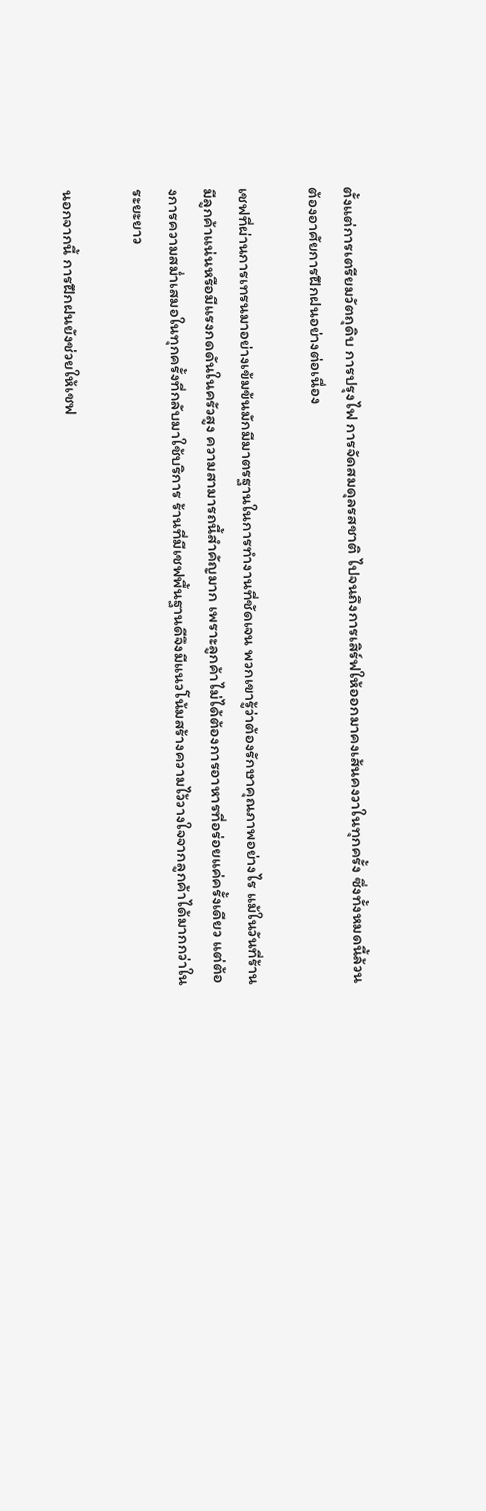ตั้งแต่การเตรียมวัตถุดิบ การปรุงไฟ การจัดสมดุลรสชาติ ไปจนถึงการเสิร์ฟให้ออกมาคงเส้นคงวาในทุกครั้ง ซึ่งทั้งหมดนี้ล้วนต้องอาศัยการฝึกฝนอย่างต่อเนื่อง

เชฟที่ผ่านการเทรนมาอย่างเข้มข้นมักมีมาตรฐานในการทำงานที่ชัดเจน พวกเขารู้ว่าต้องรักษาคุณภาพอย่างไร แม้ในวันที่ร้านมีลูกค้าแน่นหรือมีแรงกดดันในครัวสูง ความสามารถนี้สำคัญมาก เพราะลูกค้าไม่ได้ต้องการอาหารที่อร่อยแค่ครั้งเดียว แต่ต้องการความสม่ำเสมอในทุกครั้งที่กลับมาใช้บริการ ร้านที่มีเชฟพื้นฐานดีจึงมีแนวโน้มสร้างความไว้วางใจจากลูกค้าได้มากกว่าในระยะยาว

นอกจากนี้ การฝึกฝนยังช่วยให้เชฟ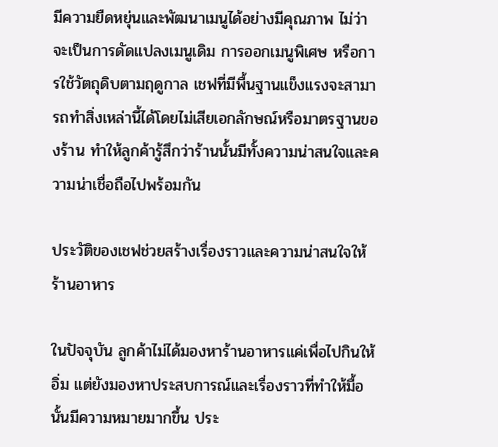มีความยืดหยุ่นและพัฒนาเมนูได้อย่างมีคุณภาพ ไม่ว่าจะเป็นการดัดแปลงเมนูเดิม การออกเมนูพิเศษ หรือการใช้วัตถุดิบตามฤดูกาล เชฟที่มีพื้นฐานแข็งแรงจะสามารถทำสิ่งเหล่านี้ได้โดยไม่เสียเอกลักษณ์หรือมาตรฐานของร้าน ทำให้ลูกค้ารู้สึกว่าร้านนั้นมีทั้งความน่าสนใจและความน่าเชื่อถือไปพร้อมกัน

ประวัติของเชฟช่วยสร้างเรื่องราวและความน่าสนใจให้ร้านอาหาร

ในปัจจุบัน ลูกค้าไม่ได้มองหาร้านอาหารแค่เพื่อไปกินให้อิ่ม แต่ยังมองหาประสบการณ์และเรื่องราวที่ทำให้มื้อนั้นมีความหมายมากขึ้น ประ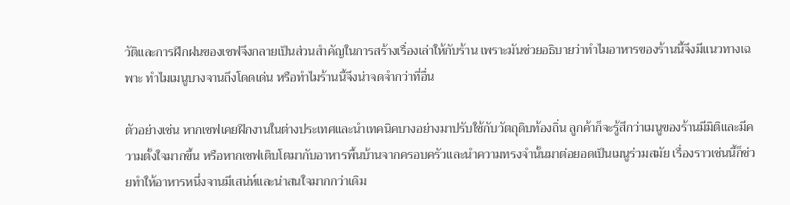วัติและการฝึกฝนของเชฟจึงกลายเป็นส่วนสำคัญในการสร้างเรื่องเล่าให้กับร้าน เพราะมันช่วยอธิบายว่าทำไมอาหารของร้านนี้จึงมีแนวทางเฉพาะ ทำไมเมนูบางจานถึงโดดเด่น หรือทำไมร้านนี้จึงน่าจดจำกว่าที่อื่น

ตัวอย่างเช่น หากเชฟเคยฝึกงานในต่างประเทศและนำเทคนิคบางอย่างมาปรับใช้กับวัตถุดิบท้องถิ่น ลูกค้าก็จะรู้สึกว่าเมนูของร้านมีมิติและมีความตั้งใจมากขึ้น หรือหากเชฟเติบโตมากับอาหารพื้นบ้านจากครอบครัวและนำความทรงจำนั้นมาต่อยอดเป็นเมนูร่วมสมัย เรื่องราวเช่นนี้ก็ช่วยทำให้อาหารหนึ่งจานมีเสน่ห์และน่าสนใจมากกว่าเดิม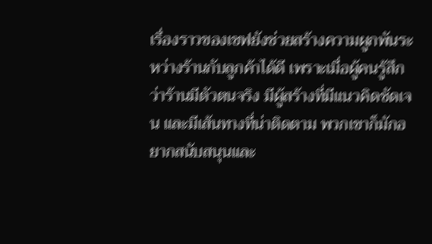เรื่องราวของเชฟยังช่วยสร้างความผูกพันระหว่างร้านกับลูกค้าได้ดี เพราะเมื่อผู้คนรู้สึกว่าร้านมีตัวตนจริง มีผู้สร้างที่มีแนวคิดชัดเจน และมีเส้นทางที่น่าติดตาม พวกเขาก็มักอยากสนับสนุนและ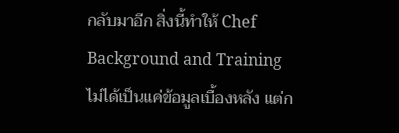กลับมาอีก สิ่งนี้ทำให้ Chef Background and Training ไม่ได้เป็นแค่ข้อมูลเบื้องหลัง แต่ก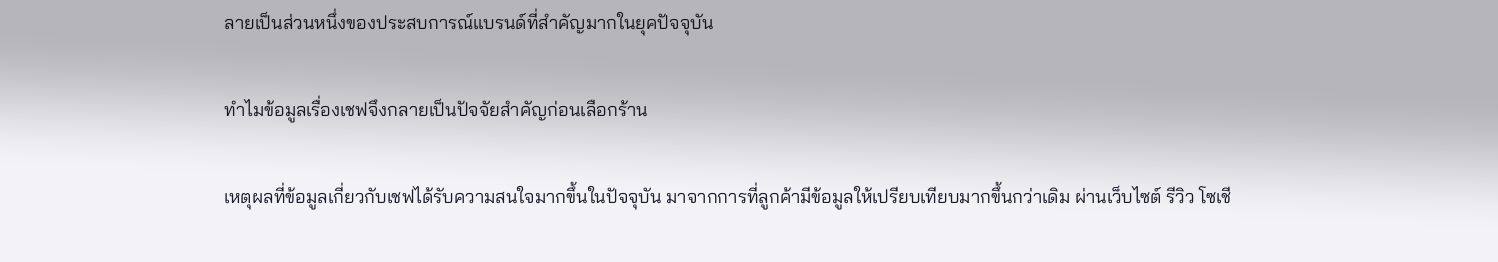ลายเป็นส่วนหนึ่งของประสบการณ์แบรนด์ที่สำคัญมากในยุคปัจจุบัน

ทำไมข้อมูลเรื่องเชฟจึงกลายเป็นปัจจัยสำคัญก่อนเลือกร้าน

เหตุผลที่ข้อมูลเกี่ยวกับเชฟได้รับความสนใจมากขึ้นในปัจจุบัน มาจากการที่ลูกค้ามีข้อมูลให้เปรียบเทียบมากขึ้นกว่าเดิม ผ่านเว็บไซต์ รีวิว โซเชี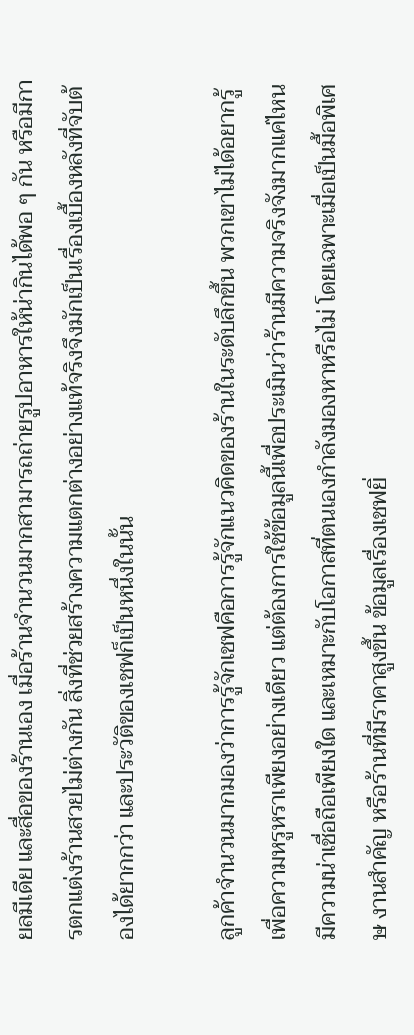ยลมีเดีย และสื่อของร้านเอง เมื่อร้านจำนวนมากสามารถถ่ายรูปอาหารให้น่ากินได้พอ ๆ กัน หรือมีการตกแต่งร้านสวยไม่ต่างกัน สิ่งที่ช่วยสร้างความแตกต่างอย่างแท้จริงจึงมักเป็นเรื่องเบื้องหลังที่จับต้องได้ยากกว่า และประวัติของเชฟก็เป็นหนึ่งในนั้น

ลูกค้าจำนวนมากมองว่าการรู้จักเชฟคือการรู้จักแนวคิดของร้านในระดับลึกขึ้น พวกเขาไม่ได้อยากรู้เพื่อความหรูหราเพียงอย่างเดียว แต่ต้องการใช้ข้อมูลนี้เพื่อประเมินว่าร้านมีความจริงจังมากแค่ไหน มีความน่าเชื่อถือเพียงใด และเหมาะกับโอกาสที่ตนเองกำลังมองหาหรือไม่ โดยเฉพาะเมื่อเป็นมื้อพิเศษ งานสำคัญ หรือร้านที่มีราคาสูงขึ้น ข้อมูลเรื่องเชฟยิ่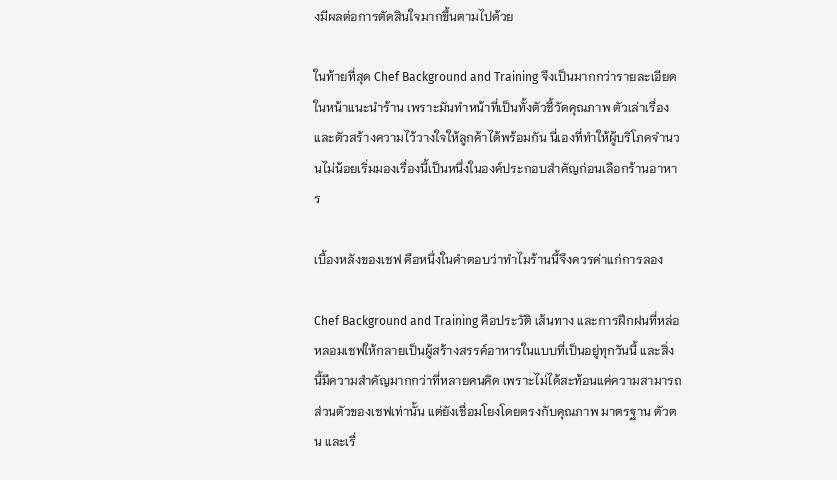งมีผลต่อการตัดสินใจมากขึ้นตามไปด้วย

ในท้ายที่สุด Chef Background and Training จึงเป็นมากกว่ารายละเอียดในหน้าแนะนำร้าน เพราะมันทำหน้าที่เป็นทั้งตัวชี้วัดคุณภาพ ตัวเล่าเรื่อง และตัวสร้างความไว้วางใจให้ลูกค้าได้พร้อมกัน นี่เองที่ทำให้ผู้บริโภคจำนวนไม่น้อยเริ่มมองเรื่องนี้เป็นหนึ่งในองค์ประกอบสำคัญก่อนเลือกร้านอาหาร

เบื้องหลังของเชฟ คือหนึ่งในคำตอบว่าทำไมร้านนี้จึงควรค่าแก่การลอง

Chef Background and Training คือประวัติ เส้นทาง และการฝึกฝนที่หล่อหลอมเชฟให้กลายเป็นผู้สร้างสรรค์อาหารในแบบที่เป็นอยู่ทุกวันนี้ และสิ่งนี้มีความสำคัญมากกว่าที่หลายคนคิด เพราะไม่ได้สะท้อนแค่ความสามารถส่วนตัวของเชฟเท่านั้น แต่ยังเชื่อมโยงโดยตรงกับคุณภาพ มาตรฐาน ตัวตน และเรื่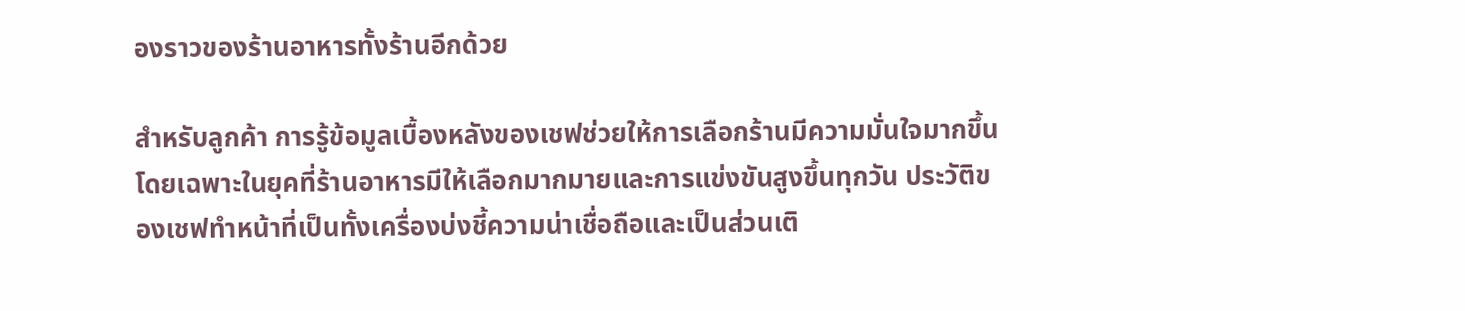องราวของร้านอาหารทั้งร้านอีกด้วย

สำหรับลูกค้า การรู้ข้อมูลเบื้องหลังของเชฟช่วยให้การเลือกร้านมีความมั่นใจมากขึ้น โดยเฉพาะในยุคที่ร้านอาหารมีให้เลือกมากมายและการแข่งขันสูงขึ้นทุกวัน ประวัติของเชฟทำหน้าที่เป็นทั้งเครื่องบ่งชี้ความน่าเชื่อถือและเป็นส่วนเติ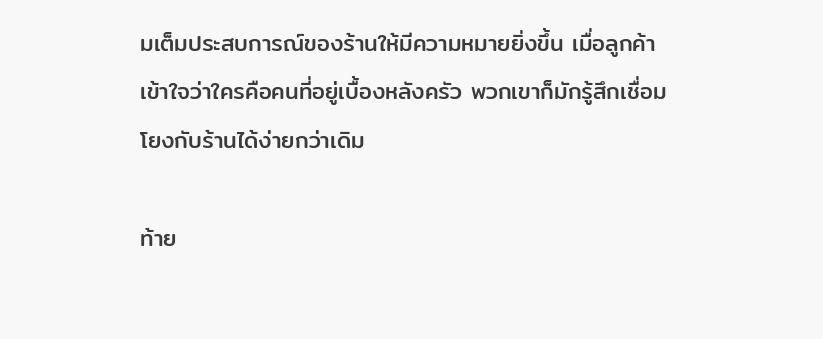มเต็มประสบการณ์ของร้านให้มีความหมายยิ่งขึ้น เมื่อลูกค้าเข้าใจว่าใครคือคนที่อยู่เบื้องหลังครัว พวกเขาก็มักรู้สึกเชื่อมโยงกับร้านได้ง่ายกว่าเดิม

ท้าย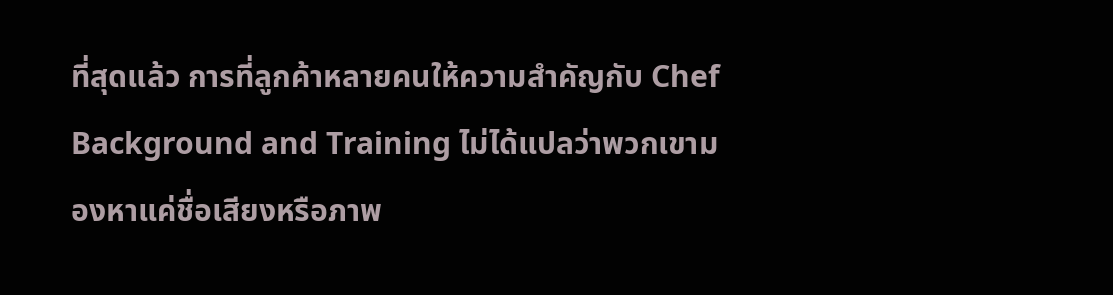ที่สุดแล้ว การที่ลูกค้าหลายคนให้ความสำคัญกับ Chef Background and Training ไม่ได้แปลว่าพวกเขามองหาแค่ชื่อเสียงหรือภาพ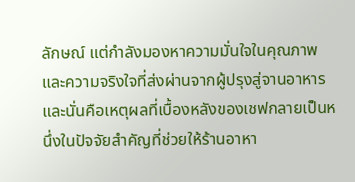ลักษณ์ แต่กำลังมองหาความมั่นใจในคุณภาพและความจริงใจที่ส่งผ่านจากผู้ปรุงสู่จานอาหาร และนั่นคือเหตุผลที่เบื้องหลังของเชฟกลายเป็นหนึ่งในปัจจัยสำคัญที่ช่วยให้ร้านอาหา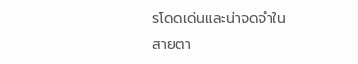รโดดเด่นและน่าจดจำในสายตา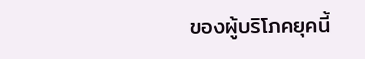ของผู้บริโภคยุคนี้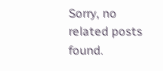Sorry, no related posts found.